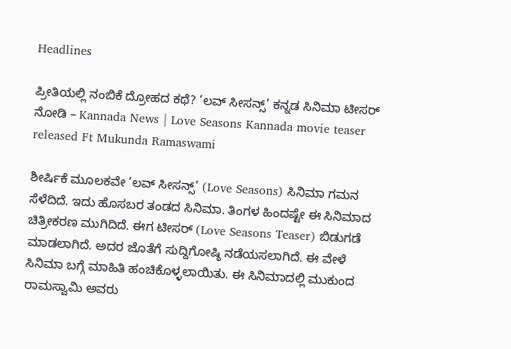Headlines

ಪ್ರೀತಿಯಲ್ಲಿ ನಂಬಿಕೆ ದ್ರೋಹದ ಕಥೆ? ‘ಲವ್ ಸೀಸನ್ಸ್’ ಕನ್ನಡ ಸಿನಿಮಾ ಟೀಸರ್ ನೋಡಿ – Kannada News | Love Seasons Kannada movie teaser released Ft Mukunda Ramaswami

ಶೀರ್ಷಿಕೆ ಮೂಲಕವೇ ‘ಲವ್ ಸೀಸನ್ಸ್’ (Love Seasons) ಸಿನಿಮಾ ಗಮನ ಸೆಳೆದಿದೆ. ಇದು ಹೊಸಬರ ತಂಡದ ಸಿನಿಮಾ. ತಿಂಗಳ ಹಿಂದಷ್ಟೇ ಈ ಸಿನಿಮಾದ ಚಿತ್ರೀಕರಣ ಮುಗಿದಿದೆ. ಈಗ ಟೀಸರ್ (Love Seasons Teaser) ಬಿಡುಗಡೆ ಮಾಡಲಾಗಿದೆ. ಅದರ ಜೊತೆಗೆ ಸುದ್ದಿಗೋಷ್ಠಿ ನಡೆಯಸಲಾಗಿದೆ. ಈ ವೇಳೆ ಸಿನಿಮಾ ಬಗ್ಗೆ ಮಾಹಿತಿ ಹಂಚಿಕೊಳ್ಳಲಾಯಿತು. ಈ ಸಿನಿಮಾದಲ್ಲಿ ಮುಕುಂದ ರಾಮಸ್ವಾಮಿ ಅವರು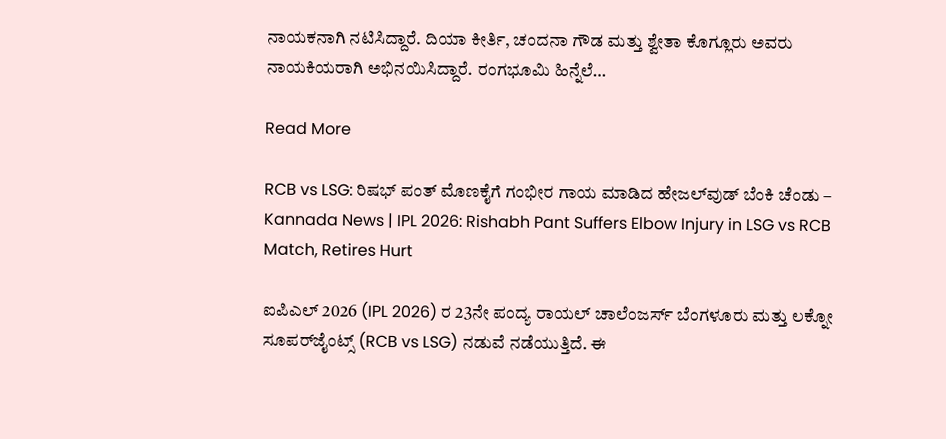ನಾಯಕನಾಗಿ ನಟಿಸಿದ್ದಾರೆ. ದಿಯಾ ಕೀರ್ತಿ, ಚಂದನಾ ಗೌಡ ಮತ್ತು ಶ್ವೇತಾ ಕೊಗ್ಲೂರು ಅವರು ನಾಯಕಿಯರಾಗಿ ಅಭಿನಯಿಸಿದ್ದಾರೆ. ರಂಗಭೂಮಿ ಹಿನ್ನೆಲೆ…

Read More

RCB vs LSG: ರಿಷಭ್ ಪಂತ್ ಮೊಣಕೈಗೆ ಗಂಭೀರ ಗಾಯ ಮಾಡಿದ ಹೇಜಲ್‌ವುಡ್ ಬೆಂಕಿ ಚೆಂಡು – Kannada News | IPL 2026: Rishabh Pant Suffers Elbow Injury in LSG vs RCB Match, Retires Hurt

ಐಪಿಎಲ್ 2026 (IPL 2026) ರ 23ನೇ ಪಂದ್ಯ ರಾಯಲ್ ಚಾಲೆಂಜರ್ಸ್ ಬೆಂಗಳೂರು ಮತ್ತು ಲಕ್ನೋ ಸೂಪರ್‌ಜೈಂಟ್ಸ್ (RCB vs LSG) ನಡುವೆ ನಡೆಯುತ್ತಿದೆ. ಈ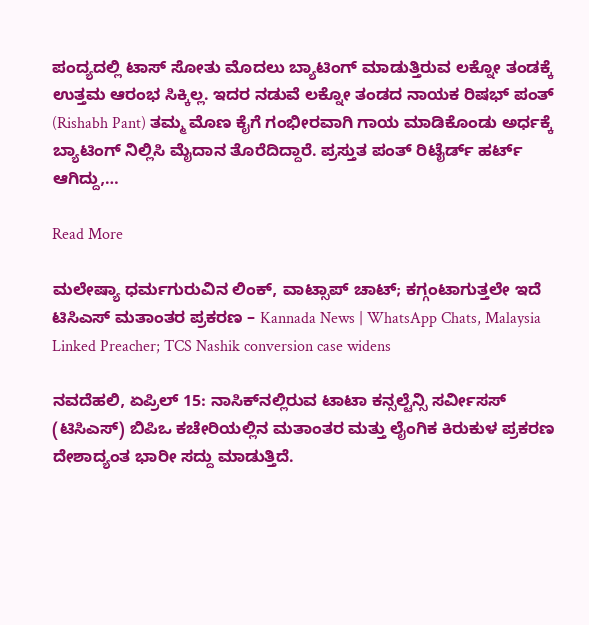ಪಂದ್ಯದಲ್ಲಿ ಟಾಸ್ ಸೋತು ಮೊದಲು ಬ್ಯಾಟಿಂಗ್‌ ಮಾಡುತ್ತಿರುವ ಲಕ್ನೋ ತಂಡಕ್ಕೆ ಉತ್ತಮ ಆರಂಭ ಸಿಕ್ಕಿಲ್ಲ. ಇದರ ನಡುವೆ ಲಕ್ನೋ ತಂಡದ ನಾಯಕ ರಿಷಭ್ ಪಂತ್ (Rishabh Pant) ತಮ್ಮ ಮೊಣ ಕೈಗೆ ಗಂಭೀರವಾಗಿ ಗಾಯ ಮಾಡಿಕೊಂಡು ಅರ್ಧಕ್ಕೆ ಬ್ಯಾಟಿಂಗ್‌ ನಿಲ್ಲಿಸಿ ಮೈದಾನ ತೊರೆದಿದ್ದಾರೆ. ಪ್ರಸ್ತುತ ಪಂತ್ ರಿಟೈರ್ಡ್ ಹರ್ಟ್ ಆಗಿದ್ದು,…

Read More

ಮಲೇಷ್ಯಾ ಧರ್ಮಗುರುವಿನ ಲಿಂಕ್, ವಾಟ್ಸಾಪ್ ಚಾಟ್; ಕಗ್ಗಂಟಾಗುತ್ತಲೇ ಇದೆ ಟಿಸಿಎಸ್ ಮತಾಂತರ ಪ್ರಕರಣ – Kannada News | WhatsApp Chats, Malaysia Linked Preacher; TCS Nashik conversion case widens

ನವದೆಹಲಿ, ಏಪ್ರಿಲ್ 15: ನಾಸಿಕ್‌ನಲ್ಲಿರುವ ಟಾಟಾ ಕನ್ಸಲ್ಟೆನ್ಸಿ ಸರ್ವೀಸಸ್ (ಟಿಸಿಎಸ್) ಬಿಪಿಒ ಕಚೇರಿಯಲ್ಲಿನ ಮತಾಂತರ ಮತ್ತು ಲೈಂಗಿಕ ಕಿರುಕುಳ ಪ್ರಕರಣ ದೇಶಾದ್ಯಂತ ಭಾರೀ ಸದ್ದು ಮಾಡುತ್ತಿದೆ.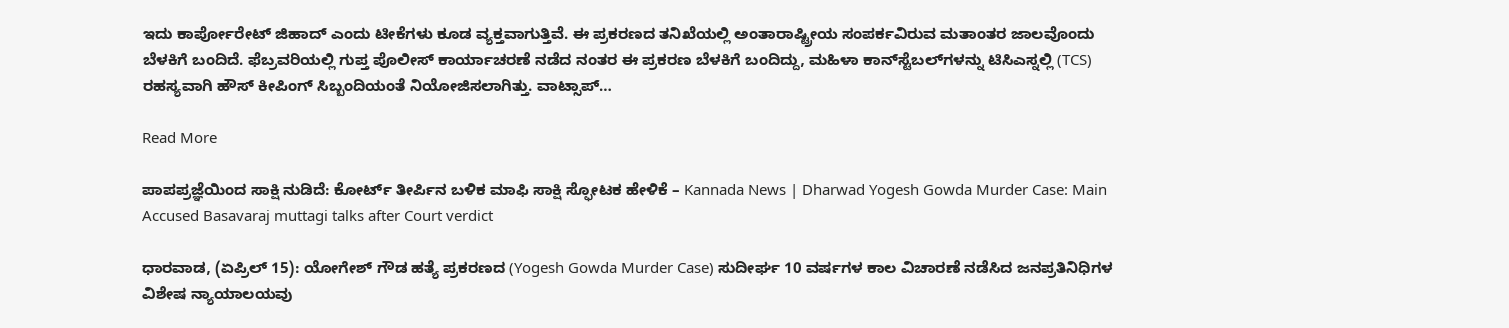ಇದು ಕಾರ್ಪೋರೇಟ್ ಜಿಹಾದ್ ಎಂದು ಟೀಕೆಗಳು ಕೂಡ ವ್ಯಕ್ತವಾಗುತ್ತಿವೆ. ಈ ಪ್ರಕರಣದ ತನಿಖೆಯಲ್ಲಿ ಅಂತಾರಾಷ್ಟ್ರೀಯ ಸಂಪರ್ಕವಿರುವ ಮತಾಂತರ ಜಾಲವೊಂದು ಬೆಳಕಿಗೆ ಬಂದಿದೆ. ಫೆಬ್ರವರಿಯಲ್ಲಿ ಗುಪ್ತ ಪೊಲೀಸ್ ಕಾರ್ಯಾಚರಣೆ ನಡೆದ ನಂತರ ಈ ಪ್ರಕರಣ ಬೆಳಕಿಗೆ ಬಂದಿದ್ದು, ಮಹಿಳಾ ಕಾನ್‌ಸ್ಟೆಬಲ್‌ಗಳನ್ನು ಟಿಸಿಎಸ್ನಲ್ಲಿ (TCS) ರಹಸ್ಯವಾಗಿ ಹೌಸ್ ಕೀಪಿಂಗ್ ಸಿಬ್ಬಂದಿಯಂತೆ ನಿಯೋಜಿಸಲಾಗಿತ್ತು. ವಾಟ್ಸಾಪ್…

Read More

ಪಾಪಪ್ರಜ್ಞೆಯಿಂದ ಸಾಕ್ಷಿ ನುಡಿದೆ: ಕೋರ್ಟ್ ತೀರ್ಪಿನ ಬಳಿಕ ಮಾಫಿ ಸಾಕ್ಷಿ ಸ್ಫೋಟಕ ಹೇಳಿಕೆ – Kannada News | Dharwad Yogesh Gowda Murder Case: Main Accused Basavaraj muttagi talks after Court verdict

ಧಾರವಾಡ, (ಏಪ್ರಿಲ್ 15): ಯೋಗೇಶ್ ಗೌಡ ಹತ್ಯೆ ಪ್ರಕರಣದ (Yogesh Gowda Murder Case) ಸುದೀರ್ಘ 10 ವರ್ಷಗಳ ಕಾಲ ವಿಚಾರಣೆ ನಡೆಸಿದ ಜನಪ್ರತಿನಿಧಿಗಳ ವಿಶೇಷ ನ್ಯಾಯಾಲಯವು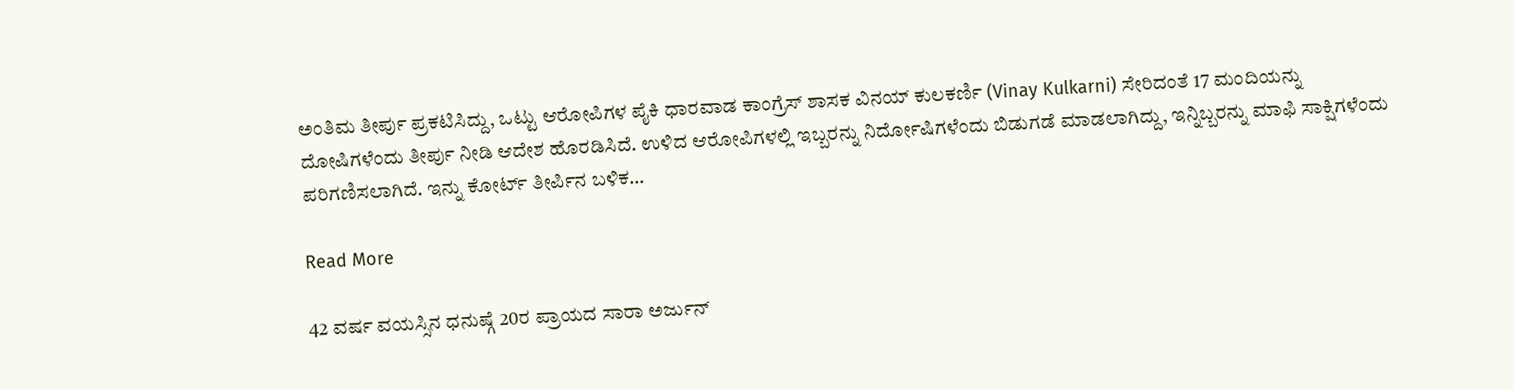ಅಂತಿಮ ತೀರ್ಪು ಪ್ರಕಟಿಸಿದ್ದು, ಒಟ್ಟು ಆರೋಪಿಗಳ ಪೈಕಿ ಧಾರವಾಡ ಕಾಂಗ್ರೆಸ್ ಶಾಸಕ ವಿನಯ್ ಕುಲಕರ್ಣಿ (Vinay Kulkarni) ಸೇರಿದಂತೆ 17 ಮಂದಿಯನ್ನು ದೋಷಿಗಳೆಂದು ತೀರ್ಪು ನೀಡಿ ಆದೇಶ ಹೊರಡಿಸಿದೆ. ಉಳಿದ ಆರೋಪಿಗಳಲ್ಲಿ ಇಬ್ಬರನ್ನು ನಿರ್ದೋಷಿಗಳೆಂದು ಬಿಡುಗಡೆ ಮಾಡಲಾಗಿದ್ದು, ಇನ್ನಿಬ್ಬರನ್ನು ಮಾಫಿ ಸಾಕ್ಷಿಗಳೆಂದು ಪರಿಗಣಿಸಲಾಗಿದೆ. ಇನ್ನು ಕೋರ್ಟ್ ತೀರ್ಪಿನ ಬಳಿಕ…

Read More

42 ವರ್ಷ ವಯಸ್ಸಿನ ಧನುಷ್ಗೆ 20ರ ಪ್ರಾಯದ ಸಾರಾ ಅರ್ಜುನ್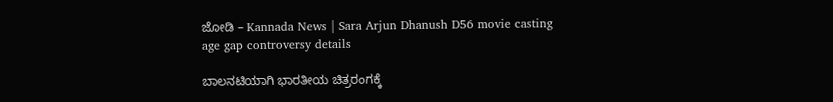ಜೋಡಿ – Kannada News | Sara Arjun Dhanush D56 movie casting age gap controversy details

ಬಾಲನಟಿಯಾಗಿ ಭಾರತೀಯ ಚಿತ್ರರಂಗಕ್ಕೆ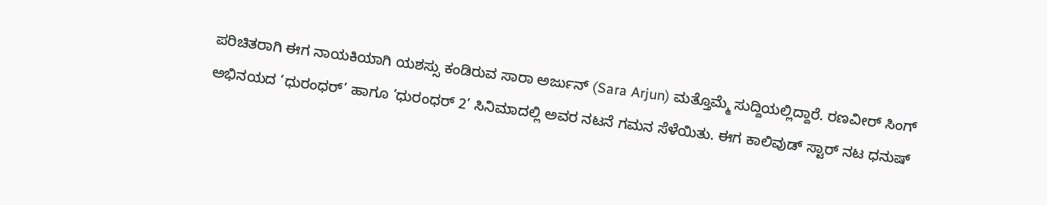ಪರಿಚಿತರಾಗಿ ಈಗ ನಾಯಕಿಯಾಗಿ ಯಶಸ್ಸು ಕಂಡಿರುವ ಸಾರಾ ಅರ್ಜುನ್ (Sara Arjun) ಮತ್ತೊಮ್ಮೆ ಸುದ್ದಿಯಲ್ಲಿದ್ದಾರೆ. ರಣವೀರ್ ಸಿಂಗ್ ಅಭಿನಯದ ‘ಧುರಂಧರ್’ ಹಾಗೂ ‘ಧುರಂಧರ್ 2’ ಸಿನಿಮಾದಲ್ಲಿ ಅವರ ನಟನೆ ಗಮನ ಸೆಳೆಯಿತು. ಈಗ ಕಾಲಿವುಡ್ ಸ್ಟಾರ್ ನಟ ಧನುಷ್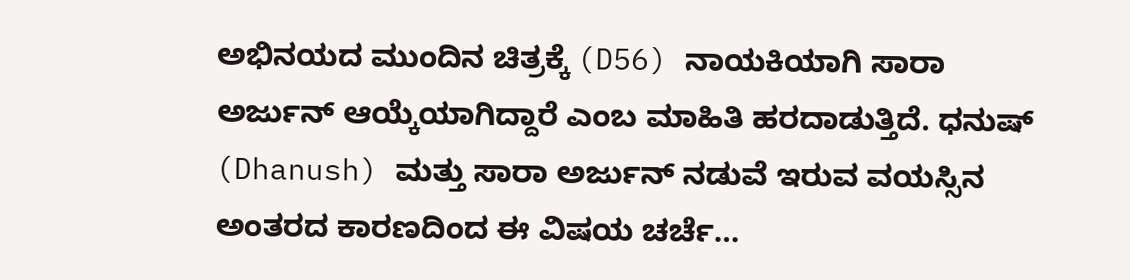ಅಭಿನಯದ ಮುಂದಿನ ಚಿತ್ರಕ್ಕೆ (D56) ನಾಯಕಿಯಾಗಿ ಸಾರಾ ಅರ್ಜುನ್ ಆಯ್ಕೆಯಾಗಿದ್ದಾರೆ ಎಂಬ ಮಾಹಿತಿ ಹರದಾಡುತ್ತಿದೆ. ಧನುಷ್ (Dhanush) ಮತ್ತು ಸಾರಾ ಅರ್ಜುನ್ ನಡುವೆ ಇರುವ ವಯಸ್ಸಿನ ಅಂತರದ ಕಾರಣದಿಂದ ಈ ವಿಷಯ ಚರ್ಚೆ…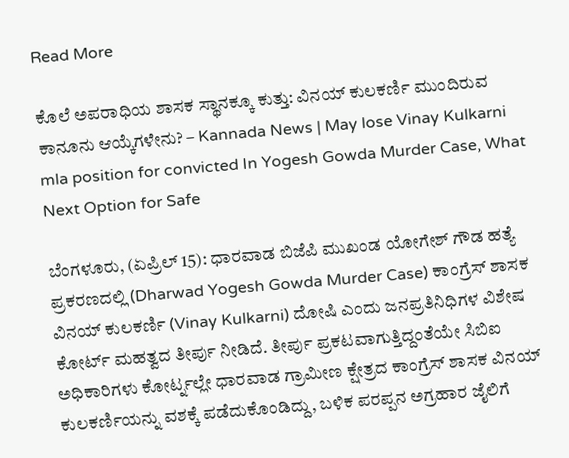Read More

ಕೊಲೆ ಅಪರಾಧಿಯ ಶಾಸಕ ಸ್ಥಾನಕ್ಕೂ ಕುತ್ತು: ವಿನಯ್ ಕುಲಕರ್ಣಿ ಮುಂದಿರುವ ಕಾನೂನು ಆಯ್ಕೆಗಳೇನು? – Kannada News | May lose Vinay Kulkarni mla position for convicted In Yogesh Gowda Murder Case, What Next Option for Safe

ಬೆಂಗಳೂರು, (ಏಪ್ರಿಲ್ 15): ಧಾರವಾಡ ಬಿಜೆಪಿ ಮುಖಂಡ ಯೋಗೇಶ್‌ ಗೌಡ ಹತ್ಯೆ ಪ್ರಕರಣದಲ್ಲಿ (Dharwad Yogesh Gowda Murder Case) ಕಾಂಗ್ರೆಸ್ ಶಾಸಕ ವಿನಯ್ ಕುಲಕರ್ಣಿ (Vinay Kulkarni) ದೋಷಿ ಎಂದು ಜನಪ್ರತಿನಿಧಿಗಳ ವಿಶೇಷ ಕೋರ್ಟ್‌ ಮಹತ್ವದ ತೀರ್ಪು ನೀಡಿದೆ. ತೀರ್ಪು ಪ್ರಕಟವಾಗುತ್ತಿದ್ದಂತೆಯೇ ಸಿಬಿಐ ಅಧಿಕಾರಿಗಳು ಕೋರ್ಟ್ನಲ್ಲೇ ಧಾರವಾಡ ಗ್ರಾಮೀಣ ಕ್ಷೇತ್ರದ ಕಾಂಗ್ರೆಸ್‌ ಶಾಸಕ ವಿನಯ್‌ ಕುಲಕರ್ಣಿಯನ್ನು ವಶಕ್ಕೆ ಪಡೆದುಕೊಂಡಿದ್ದು, ಬಳಿಕ ಪರಪ್ಪನ ಅಗ್ರಹಾರ ಜೈಲಿಗೆ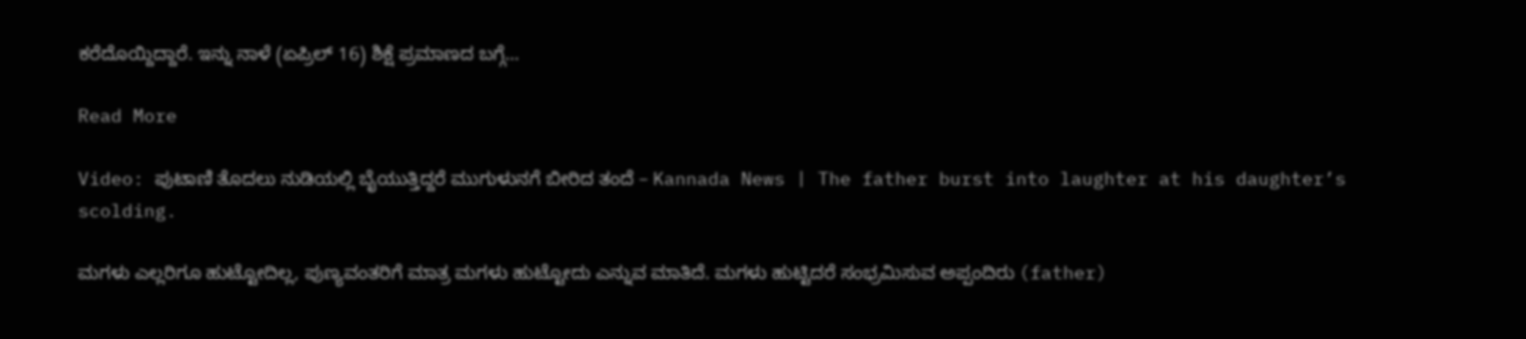ಕರೆದೊಯ್ದಿದ್ದಾರೆ. ಇನ್ನು ನಾಳೆ (ಏಪ್ರಿಲ್ 16) ಶಿಕ್ಷೆ ಪ್ರಮಾಣದ ಬಗ್ಗೆ…

Read More

Video: ಪುಟಾಣಿ ತೊದಲು ನುಡಿಯಲ್ಲಿ ಬೈಯುತ್ತಿದ್ದರೆ ಮುಗುಳುನಗೆ ಬೀರಿದ ತಂದೆ – Kannada News | The father burst into laughter at his daughter’s scolding.

ಮಗಳು ಎಲ್ಲರಿಗೂ ಹುಟ್ಟೋದಿಲ್ಲ, ಪುಣ್ಯವಂತರಿಗೆ ಮಾತ್ರ ಮಗಳು ಹುಟ್ಟೋದು ಎನ್ನುವ ಮಾತಿದೆ. ಮಗಳು ಹುಟ್ಟಿದರೆ ಸಂಭ್ರಮಿಸುವ ಅಪ್ಪಂದಿರು (father)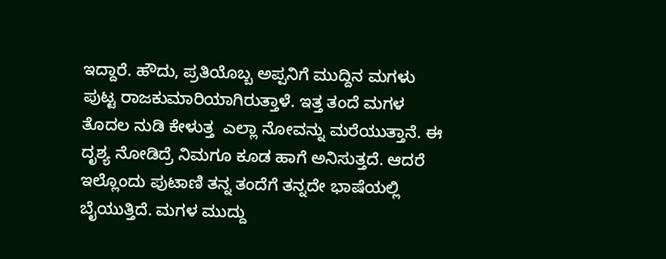ಇದ್ದಾರೆ. ಹೌದು, ಪ್ರತಿಯೊಬ್ಬ ಅಪ್ಪನಿಗೆ ಮುದ್ದಿನ ಮಗಳು ಪುಟ್ಟ ರಾಜಕುಮಾರಿಯಾಗಿರುತ್ತಾಳೆ. ಇತ್ತ ತಂದೆ ಮಗಳ ತೊದಲ ನುಡಿ ಕೇಳುತ್ತ  ಎಲ್ಲಾ ನೋವನ್ನು ಮರೆಯುತ್ತಾನೆ. ಈ ದೃಶ್ಯ ನೋಡಿದ್ರೆ ನಿಮಗೂ ಕೂಡ ಹಾಗೆ ಅನಿಸುತ್ತದೆ. ಆದರೆ ಇಲ್ಲೊಂದು ಪುಟಾಣಿ ತನ್ನ ತಂದೆಗೆ ತನ್ನದೇ ಭಾಷೆಯಲ್ಲಿ ಬೈಯುತ್ತಿದೆ. ಮಗಳ ಮುದ್ದು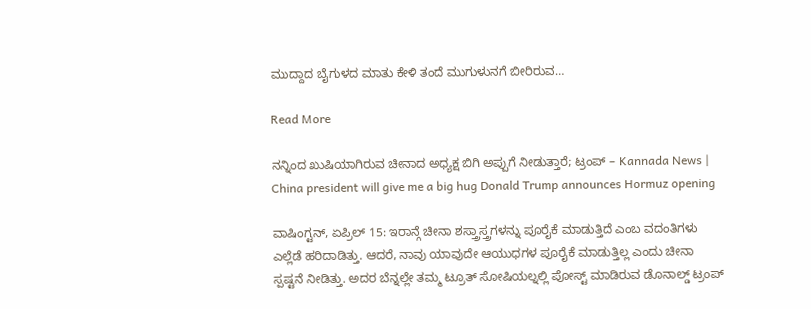ಮುದ್ದಾದ ಬೈಗುಳದ ಮಾತು ಕೇಳಿ ತಂದೆ ಮುಗುಳುನಗೆ ಬೀರಿರುವ…

Read More

ನನ್ನಿಂದ ಖುಷಿಯಾಗಿರುವ ಚೀನಾದ ಅಧ್ಯಕ್ಷ ಬಿಗಿ ಅಪ್ಪುಗೆ ನೀಡುತ್ತಾರೆ; ಟ್ರಂಪ್ – Kannada News | China president will give me a big hug Donald Trump announces Hormuz opening

ವಾಷಿಂಗ್ಟನ್, ಏಪ್ರಿಲ್ 15: ಇರಾನ್ಗೆ ಚೀನಾ ಶಸ್ತ್ರಾಸ್ತ್ರಗಳನ್ನು ಪೂರೈಕೆ ಮಾಡುತ್ತಿದೆ ಎಂಬ ವದಂತಿಗಳು ಎಲ್ಲೆಡೆ ಹರಿದಾಡಿತ್ತು. ಆದರೆ, ನಾವು ಯಾವುದೇ ಆಯುಧಗಳ ಪೂರೈಕೆ ಮಾಡುತ್ತಿಲ್ಲ ಎಂದು ಚೀನಾ ಸ್ಪಷ್ಟನೆ ನೀಡಿತ್ತು. ಅದರ ಬೆನ್ನಲ್ಲೇ ತಮ್ಮ ಟ್ರೂತ್ ಸೋಷಿಯಲ್ನಲ್ಲಿ ಪೋಸ್ಟ್ ಮಾಡಿರುವ ಡೊನಾಲ್ಡ್ ಟ್ರಂಪ್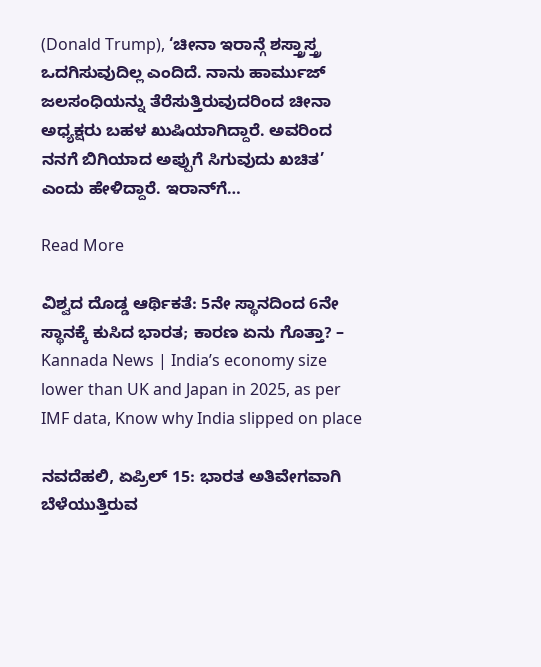(Donald Trump), ‘ಚೀನಾ ಇರಾನ್ಗೆ ಶಸ್ತ್ರಾಸ್ತ್ರ ಒದಗಿಸುವುದಿಲ್ಲ ಎಂದಿದೆ. ನಾನು ಹಾರ್ಮುಜ್ ಜಲಸಂಧಿಯನ್ನು ತೆರೆಸುತ್ತಿರುವುದರಿಂದ ಚೀನಾ ಅಧ್ಯಕ್ಷರು ಬಹಳ ಖುಷಿಯಾಗಿದ್ದಾರೆ. ಅವರಿಂದ ನನಗೆ ಬಿಗಿಯಾದ ಅಪ್ಪುಗೆ ಸಿಗುವುದು ಖಚಿತ’ ಎಂದು ಹೇಳಿದ್ದಾರೆ. ಇರಾನ್‌ಗೆ…

Read More

ವಿಶ್ವದ ದೊಡ್ಡ ಆರ್ಥಿಕತೆ: 5ನೇ ಸ್ಥಾನದಿಂದ 6ನೇ ಸ್ಥಾನಕ್ಕೆ ಕುಸಿದ ಭಾರತ; ಕಾರಣ ಏನು ಗೊತ್ತಾ? – Kannada News | India’s economy size lower than UK and Japan in 2025, as per IMF data, Know why India slipped on place

ನವದೆಹಲಿ, ಏಪ್ರಿಲ್ 15: ಭಾರತ ಅತಿವೇಗವಾಗಿ ಬೆಳೆಯುತ್ತಿರುವ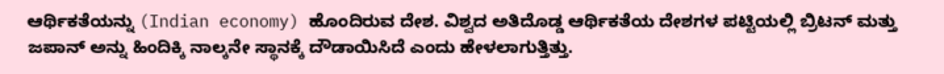ಆರ್ಥಿಕತೆಯನ್ನು (Indian economy) ಹೊಂದಿರುವ ದೇಶ. ವಿಶ್ವದ ಅತಿದೊಡ್ಡ ಆರ್ಥಿಕತೆಯ ದೇಶಗಳ ಪಟ್ಟಿಯಲ್ಲಿ ಬ್ರಿಟನ್ ಮತ್ತು ಜಪಾನ್ ಅನ್ನು ಹಿಂದಿಕ್ಕಿ ನಾಲ್ಕನೇ ಸ್ಥಾನಕ್ಕೆ ದೌಡಾಯಿಸಿದೆ ಎಂದು ಹೇಳಲಾಗುತ್ತಿತ್ತು.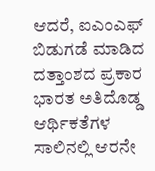ಆದರೆ, ಐಎಂಎಫ್ ಬಿಡುಗಡೆ ಮಾಡಿದ ದತ್ತಾಂಶದ ಪ್ರಕಾರ ಭಾರತ ಅತಿದೊಡ್ಡ ಆರ್ಥಿಕತೆಗಳ ಸಾಲಿನಲ್ಲಿ ಆರನೇ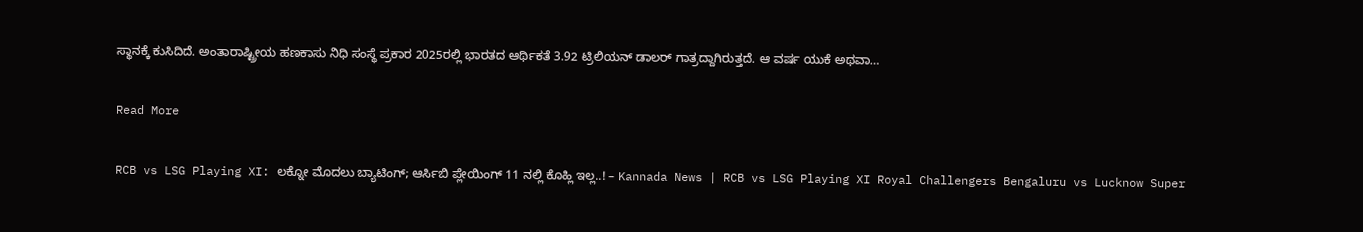ಸ್ಥಾನಕ್ಕೆ ಕುಸಿದಿದೆ. ಅಂತಾರಾಷ್ಟ್ರೀಯ ಹಣಕಾಸು ನಿಧಿ ಸಂಸ್ಥೆ ಪ್ರಕಾರ 2025ರಲ್ಲಿ ಭಾರತದ ಆರ್ಥಿಕತೆ 3.92 ಟ್ರಿಲಿಯನ್ ಡಾಲರ್ ಗಾತ್ರದ್ದಾಗಿರುತ್ತದೆ. ಆ ವರ್ಷ ಯುಕೆ ಅಥವಾ…

Read More

RCB vs LSG Playing XI: ಲಕ್ನೋ ಮೊದಲು ಬ್ಯಾಟಿಂಗ್‌; ಆರ್ಸಿಬಿ ಪ್ಲೇಯಿಂಗ್ 11 ನಲ್ಲಿ ಕೊಹ್ಲಿ ಇಲ್ಲ..! – Kannada News | RCB vs LSG Playing XI Royal Challengers Bengaluru vs Lucknow Super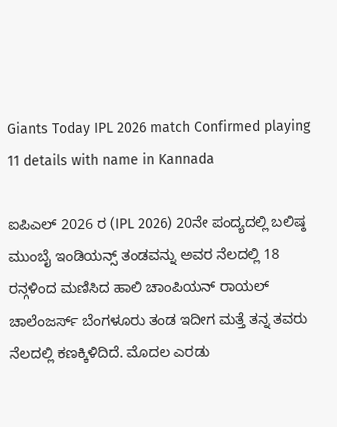Giants Today IPL 2026 match Confirmed playing 11 details with name in Kannada

ಐಪಿಎಲ್ 2026 ರ (IPL 2026) 20ನೇ ಪಂದ್ಯದಲ್ಲಿ ಬಲಿಷ್ಠ ಮುಂಬೈ ಇಂಡಿಯನ್ಸ್ ತಂಡವನ್ನು ಅವರ ನೆಲದಲ್ಲಿ 18 ರನ್ಗಳಿಂದ ಮಣಿಸಿದ ಹಾಲಿ ಚಾಂಪಿಯನ್ ರಾಯಲ್ ಚಾಲೆಂಜರ್ಸ್ ಬೆಂಗಳೂರು ತಂಡ ಇದೀಗ ಮತ್ತೆ ತನ್ನ ತವರು ನೆಲದಲ್ಲಿ ಕಣಕ್ಕಿಳಿದಿದೆ. ಮೊದಲ ಎರಡು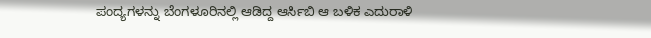ಪಂದ್ಯಗಳನ್ನು ಬೆಂಗಳೂರಿನಲ್ಲಿ ಆಡಿದ್ದ ಆರ್ಸಿಬಿ ಆ ಬಳಿಕ ಎದುರಾಳಿ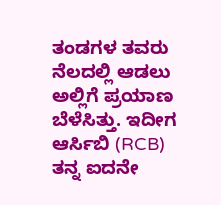ತಂಡಗಳ ತವರು ನೆಲದಲ್ಲಿ ಆಡಲು ಅಲ್ಲಿಗೆ ಪ್ರಯಾಣ ಬೆಳೆಸಿತ್ತು. ಇದೀಗ ಆರ್ಸಿಬಿ (RCB) ತನ್ನ ಐದನೇ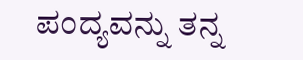ಪಂದ್ಯವನ್ನು ತನ್ನ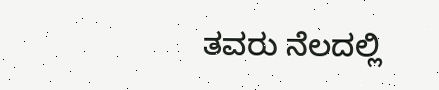ತವರು ನೆಲದಲ್ಲಿ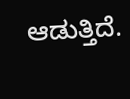ಆಡುತ್ತಿದೆ.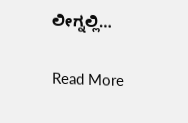ಲೀಗ್ನಲ್ಲಿ…

Read More